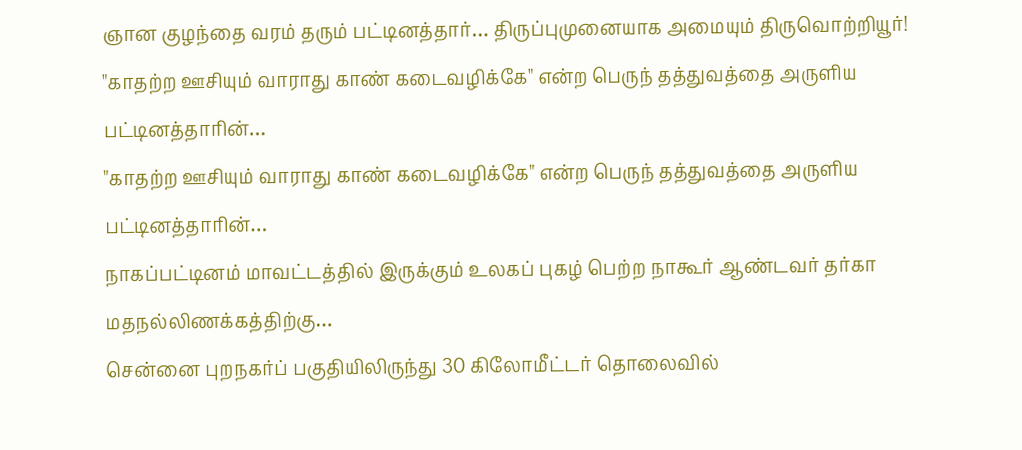ஞான குழந்தை வரம் தரும் பட்டினத்தார்… திருப்புமுனையாக அமையும் திருவொற்றியூர்!
"காதற்ற ஊசியும் வாராது காண் கடைவழிக்கே" என்ற பெருந் தத்துவத்தை அருளிய பட்டினத்தாரின்…
"காதற்ற ஊசியும் வாராது காண் கடைவழிக்கே" என்ற பெருந் தத்துவத்தை அருளிய பட்டினத்தாரின்…
நாகப்பட்டினம் மாவட்டத்தில் இருக்கும் உலகப் புகழ் பெற்ற நாகூர் ஆண்டவர் தர்கா மதநல்லிணக்கத்திற்கு…
சென்னை புறநகர்ப் பகுதியிலிருந்து 30 கிலோமீட்டர் தொலைவில்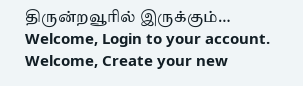திருன்றவூரில் இருக்கும்…
Welcome, Login to your account.
Welcome, Create your new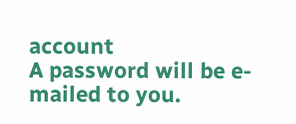account
A password will be e-mailed to you.